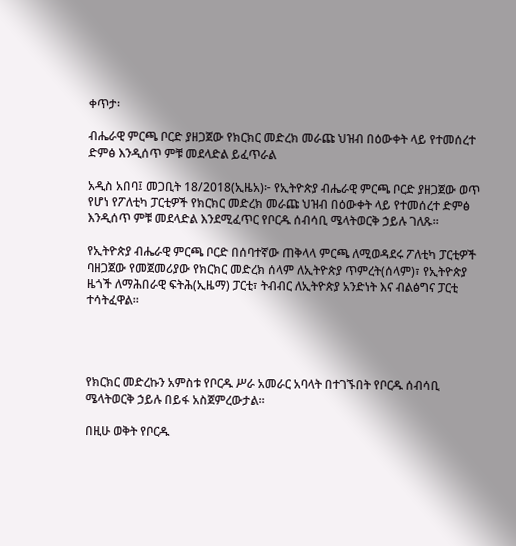ቀጥታ፡

ብሔራዊ ምርጫ ቦርድ ያዘጋጀው የክርክር መድረክ መራጩ ህዝብ በዕውቀት ላይ የተመሰረተ ድምፅ እንዲሰጥ ምቹ መደላድል ይፈጥራል

አዲስ አበባ፤ መጋቢት 18/2018(ኢዜአ)፦ የኢትዮጵያ ብሔራዊ ምርጫ ቦርድ ያዘጋጀው ወጥ የሆነ የፖለቲካ ፓርቲዎች የክርክር መድረክ መራጩ ህዝብ በዕውቀት ላይ የተመሰረተ ድምፅ እንዲሰጥ ምቹ መደላድል እንደሚፈጥር የቦርዱ ሰብሳቢ ሜላትወርቅ ኃይሉ ገለጹ።

የኢትዮጵያ ብሔራዊ ምርጫ ቦርድ በሰባተኛው ጠቅላላ ምርጫ ለሚወዳደሩ ፖለቲካ ፓርቲዎች ባዘጋጀው የመጀመሪያው የክርክር መድረክ ሰላም ለኢትዮጵያ ጥምረት(ሰላም)፣ የኢትዮጵያ ዜጎች ለማሕበራዊ ፍትሕ(ኢዜማ) ፓርቲ፣ ትብብር ለኢትዮጵያ አንድነት እና ብልፅግና ፓርቲ ተሳትፈዋል።




የክርክር መድረኩን አምስቱ የቦርዱ ሥራ አመራር አባላት በተገኙበት የቦርዱ ሰብሳቢ ሜላትወርቅ ኃይሉ በይፋ አስጀምረውታል።

በዚሁ ወቅት የቦርዱ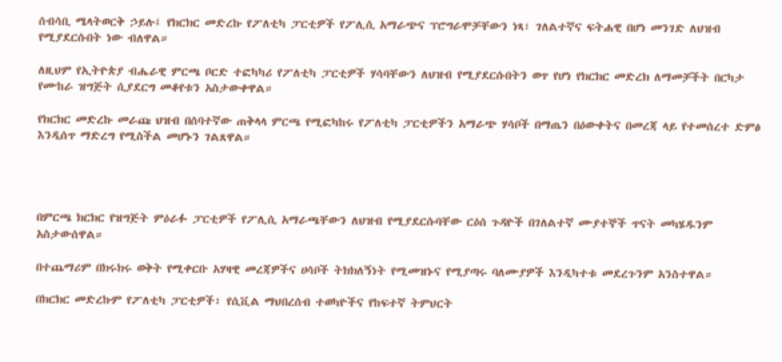ሰብሳቢ ሜላትወርቅ ኃይሉ፤ የክርክር መድረኩ የፖለቲካ ፓርቲዎች የፖሊሲ አማራጭና ፕሮግራሞቻቸውን ነጻ፣ ገለልተኛና ፍትሐዊ በሆነ መንገድ ለህዝብ የሚያደርሱበት ነው ብለዋል።

ለዚህም የኢትዮጵያ ብሔራዊ ምርጫ ቦርድ ተፎካካሪ የፖለቲካ ፓርቲዎች ሃሳባቸውን ለህዝብ የሚያደርሱበትን ወጥ የሆነ የክርክር መድረክ ለማመቻችት በርካታ የሙከራ ዝግጅት ሲያደርግ መቆየቱን አስታውቀዋል።

የክርክር መድረኩ መራጩ ህዝብ በሰባተኛው ጠቅላላ ምርጫ የሚፎካከሩ የፖለቲካ ፓርቲዎችን አማራጭ ሃሳቦች በማጤን በዕውቀትና በመረጃ ላይ የተመሰረተ ድምፅ እንዲሰጥ ማድረግ የሚስችል መሆኑን ገልጸዋል።




በምርጫ ክርክር የዝግጅት ምዕራፉ ፓርቲዎች የፖሊሲ አማራጫቸውን ለህዝብ የሚያደርሱባቸው ርዕሰ ጉዳዮች በገለልተኛ ሙያተኞች ጥናት መካሄዱንም አስታውሰዋል።

በተጨማሪም በክሩክሩ ወቅት የሚቀርቡ አሃዛዊ መረጃዎችና ሀሳቦች ትክክለኝነት የሚመዝኑና የሚያጣሩ ባለሙያዎች እንዲካተቱ መደረጉንም አንስተዋል።

በክርክር መድረኩም የፖለቲካ ፓርቲዎች፣ የሲቪል ማህበረሰብ ተወካዮችና የከፍተኛ ትምህርት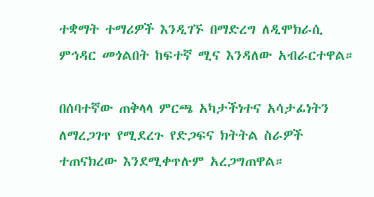ተቋማት ተማሪዎች እንዲገኙ በማድረግ ለዲሞክራሲ ምኅዳር መጎልበት ከፍተኛ ሚና እንዳለው አብራርተዋል።

በሰባተኛው ጠቅላላ ምርጫ አካታችነተና አሳታፊነትን ለማረጋገጥ የሚደረጉ የድጋፍና ክትትል ስራዎች ተጠናክረው እንደሚቀጥሉም አረጋግጠዋል።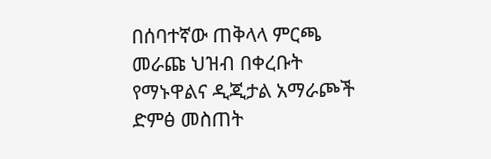በሰባተኛው ጠቅላላ ምርጫ መራጩ ህዝብ በቀረቡት የማኑዋልና ዲጂታል አማራጮች ድምፅ መስጠት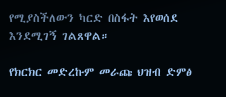የሚያስችለውን ካርድ በስፋት እየወሰደ እንደሚገኝ ገልጸዋል።

የክርክር መድረኩም መራጩ ህዝብ ድምፅ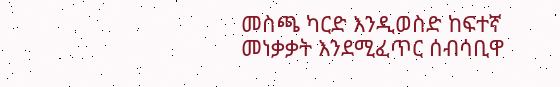መስጫ ካርድ እንዲወስድ ከፍተኛ መነቃቃት እንደሚፈጥር ሰብሳቢዋ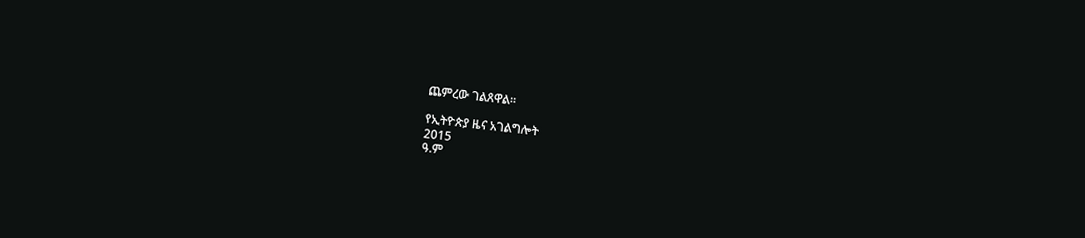ጨምረው ገልጸዋል።

የኢትዮጵያ ዜና አገልግሎት
2015
ዓ.ም